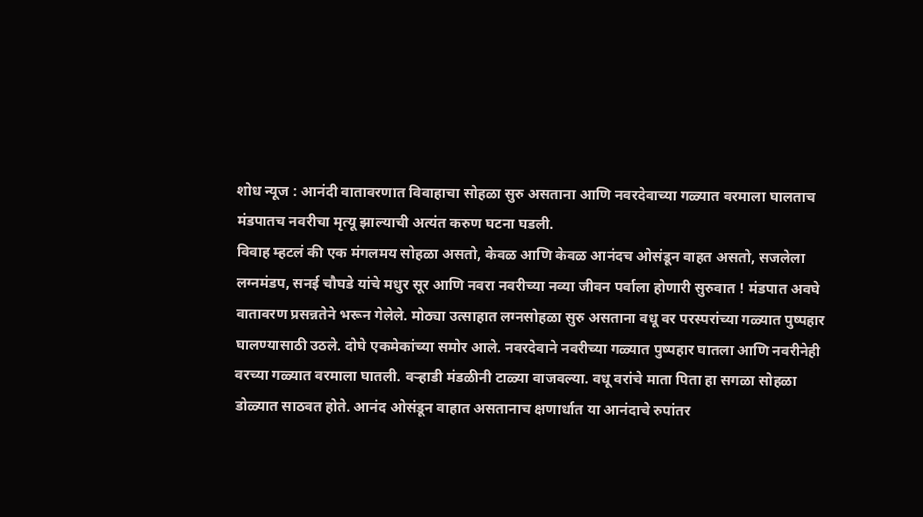शोध न्यूज : आनंदी वातावरणात विवाहाचा सोहळा सुरु असताना आणि नवरदेवाच्या गळ्यात वरमाला घालताच मंडपातच नवरीचा मृत्यू झाल्याची अत्यंत करुण घटना घडली.
विवाह म्हटलं की एक मंगलमय सोहळा असतो, केवळ आणि केवळ आनंदच ओसंडून वाहत असतो, सजलेला लग्नमंडप, सनई चौघडे यांचे मधुर सूर आणि नवरा नवरीच्या नव्या जीवन पर्वाला होणारी सुरुवात ! मंडपात अवघे वातावरण प्रसन्नतेने भरून गेलेले. मोठ्या उत्साहात लग्नसोहळा सुरु असताना वधू वर परस्परांच्या गळ्यात पुष्पहार घालण्यासाठी उठले. दोघे एकमेकांच्या समोर आले. नवरदेवाने नवरीच्या गळ्यात पुष्पहार घातला आणि नवरीनेही वरच्या गळ्यात वरमाला घातली. वऱ्हाडी मंडळीनी टाळ्या वाजवल्या. वधू वरांचे माता पिता हा सगळा सोहळा डोळ्यात साठवत होते. आनंद ओसंडून वाहात असतानाच क्षणार्धात या आनंदाचे रुपांतर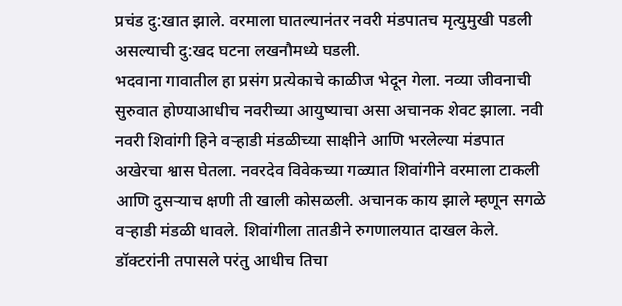प्रचंड दु:खात झाले. वरमाला घातल्यानंतर नवरी मंडपातच मृत्युमुखी पडली असल्याची दु:खद घटना लखनौमध्ये घडली.
भदवाना गावातील हा प्रसंग प्रत्येकाचे काळीज भेदून गेला. नव्या जीवनाची सुरुवात होण्याआधीच नवरीच्या आयुष्याचा असा अचानक शेवट झाला. नवी नवरी शिवांगी हिने वऱ्हाडी मंडळीच्या साक्षीने आणि भरलेल्या मंडपात अखेरचा श्वास घेतला. नवरदेव विवेकच्या गळ्यात शिवांगीने वरमाला टाकली आणि दुसऱ्याच क्षणी ती खाली कोसळली. अचानक काय झाले म्हणून सगळे वऱ्हाडी मंडळी धावले. शिवांगीला तातडीने रुगणालयात दाखल केले. डॉक्टरांनी तपासले परंतु आधीच तिचा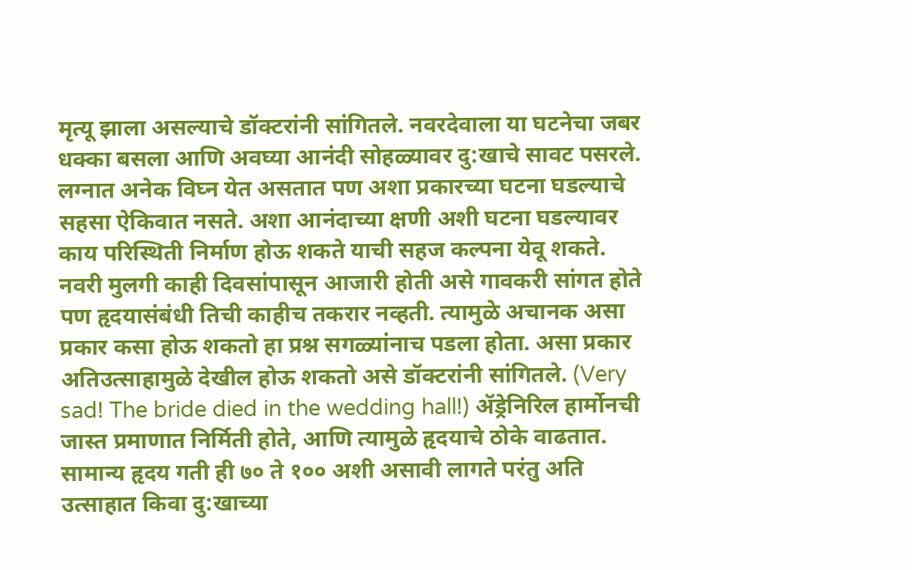मृत्यू झाला असल्याचे डॉक्टरांनी सांगितले. नवरदेवाला या घटनेचा जबर धक्का बसला आणि अवघ्या आनंदी सोहळ्यावर दु:खाचे सावट पसरले. लग्नात अनेक विघ्न येत असतात पण अशा प्रकारच्या घटना घडल्याचे सहसा ऐकिवात नसते. अशा आनंदाच्या क्षणी अशी घटना घडल्यावर काय परिस्थिती निर्माण होऊ शकते याची सहज कल्पना येवू शकते.
नवरी मुलगी काही दिवसांपासून आजारी होती असे गावकरी सांगत होते पण हृदयासंबंधी तिची काहीच तकरार नव्हती. त्यामुळे अचानक असा प्रकार कसा होऊ शकतो हा प्रश्न सगळ्यांनाच पडला होता. असा प्रकार अतिउत्साहामुळे देखील होऊ शकतो असे डॉक्टरांनी सांगितले. (Very sad! The bride died in the wedding hall!) ॲड्रेनिरिल हार्मोनची जास्त प्रमाणात निर्मिती होते, आणि त्यामुळे हृदयाचे ठोके वाढतात. सामान्य हृदय गती ही ७० ते १०० अशी असावी लागते परंतु अति उत्साहात किवा दु:खाच्या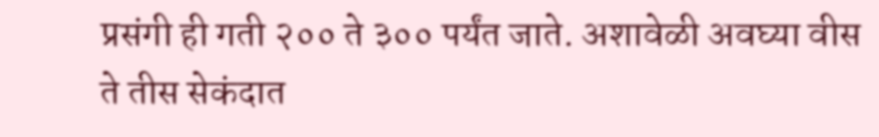प्रसंगी ही गती २०० ते ३०० पर्यंत जाते. अशावेळी अवघ्या वीस ते तीस सेकंदात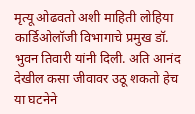मृत्यू ओढवतो अशी माहिती लोहिया कार्डिओलॉजी विभागाचे प्रमुख डॉ. भुवन तिवारी यांनी दिली. अति आनंद देखील कसा जीवावर उठू शकतो हेच या घटनेने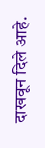दाखवून दिले आहे.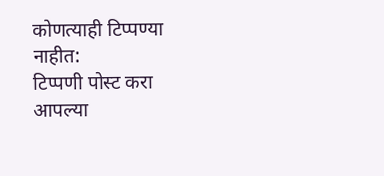कोणत्याही टिप्पण्या नाहीत:
टिप्पणी पोस्ट करा
आपल्या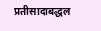प्रतीसादाबद्धल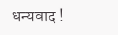धन्यवाद !